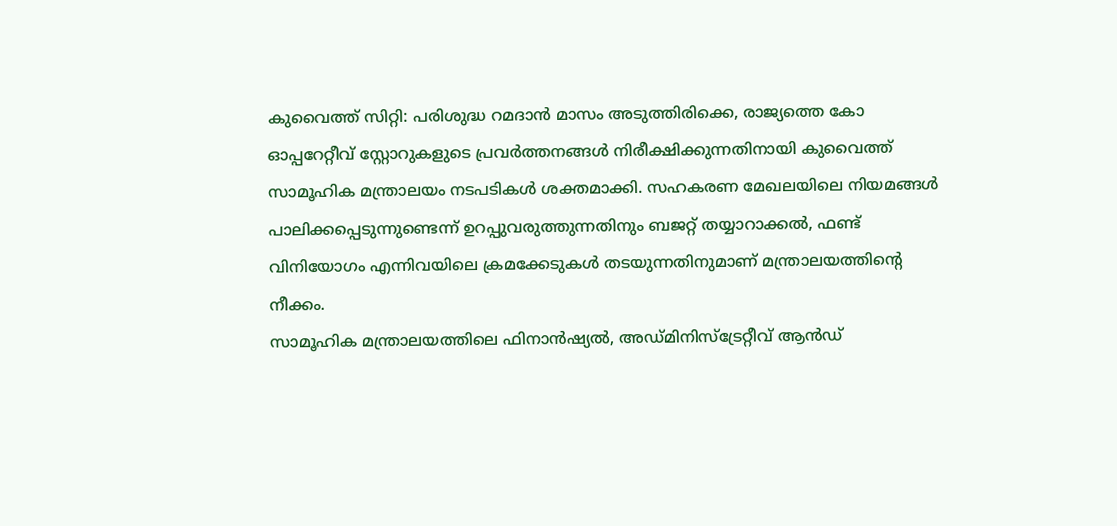കുവൈത്ത് സിറ്റി: പരിശുദ്ധ റമദാൻ മാസം അടുത്തിരിക്കെ, രാജ്യത്തെ കോ ഓപ്പറേറ്റീവ് സ്റ്റോറുകളുടെ പ്രവർത്തനങ്ങൾ നിരീക്ഷിക്കുന്നതിനായി കുവൈത്ത് സാമൂഹിക മന്ത്രാലയം നടപടികൾ ശക്തമാക്കി. സഹകരണ മേഖലയിലെ നിയമങ്ങൾ പാലിക്കപ്പെടുന്നുണ്ടെന്ന് ഉറപ്പുവരുത്തുന്നതിനും ബജറ്റ് തയ്യാറാക്കൽ, ഫണ്ട് വിനിയോഗം എന്നിവയിലെ ക്രമക്കേടുകൾ തടയുന്നതിനുമാണ് മന്ത്രാലയത്തിന്റെ നീക്കം.
സാമൂഹിക മന്ത്രാലയത്തിലെ ഫിനാൻഷ്യൽ, അഡ്മിനിസ്ട്രേറ്റീവ് ആൻഡ്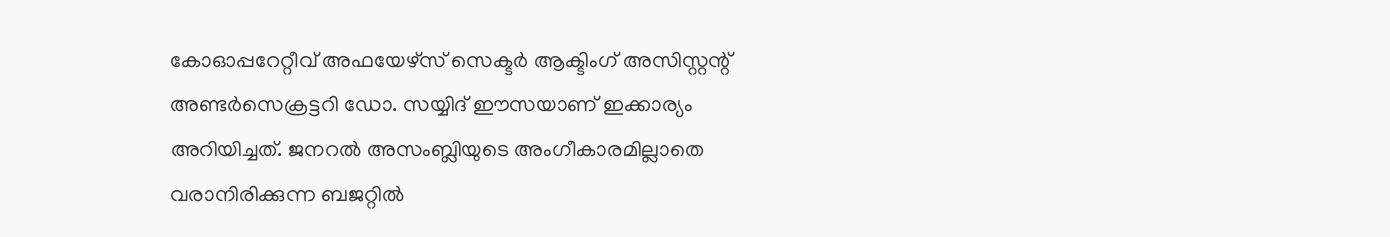കോഓപ്പറേറ്റീവ് അഫയേഴ്സ് സെക്ടർ ആക്ടിംഗ് അസിസ്റ്റന്റ് അണ്ടർസെക്രട്ടറി ഡോ. സയ്യിദ് ഈസയാണ് ഇക്കാര്യം അറിയിച്ചത്. ജനറൽ അസംബ്ലിയുടെ അംഗീകാരമില്ലാതെ വരാനിരിക്കുന്ന ബജറ്റിൽ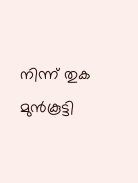നിന്ന് തുക മുൻകൂട്ടി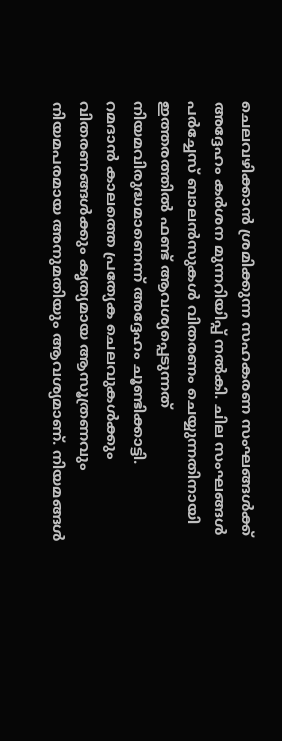ചെലവഴിക്കാൻ ശ്രമിക്കുന്ന സഹകരണ സംഘങ്ങൾക്ക് അദ്ദേഹം കർശന മുന്നറിയിപ്പ് നൽകി. ചില സംഘങ്ങൾ പർച്ചേസ് ബാലൻസുകൾ വിതരണം ചെയ്യുന്നതിനായി ഇത്തരത്തിൽ ഫണ്ട് ആവശ്യപ്പെടുന്നത് നിയമവിരുദ്ധമാണെന്ന് അദ്ദേഹം ചൂണ്ടിക്കാട്ടി.
റമദാൻ കാലത്തെ പ്രത്യേക ചെലവുകൾക്കും വിതരണങ്ങൾക്കും കൃത്യമായ ആസൂത്രണവും നിയമപരമായ അനുമതിയും ആവശ്യമാണ്. നിയമങ്ങൾ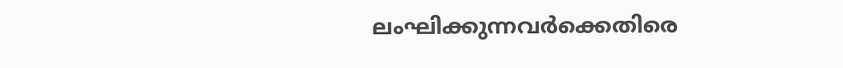ലംഘിക്കുന്നവർക്കെതിരെ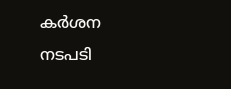കർശന നടപടി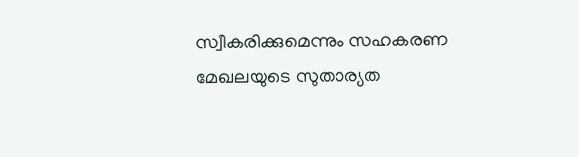സ്വീകരിക്കുമെന്നും സഹകരണ മേഖലയുടെ സുതാര്യത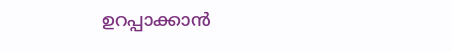ഉറപ്പാക്കാൻ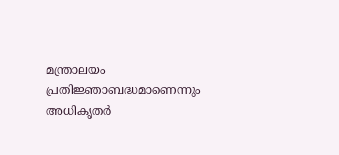മന്ത്രാലയം പ്രതിജ്ഞാബദ്ധമാണെന്നും അധികൃതർ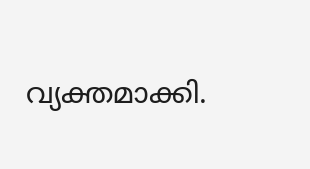വ്യക്തമാക്കി.